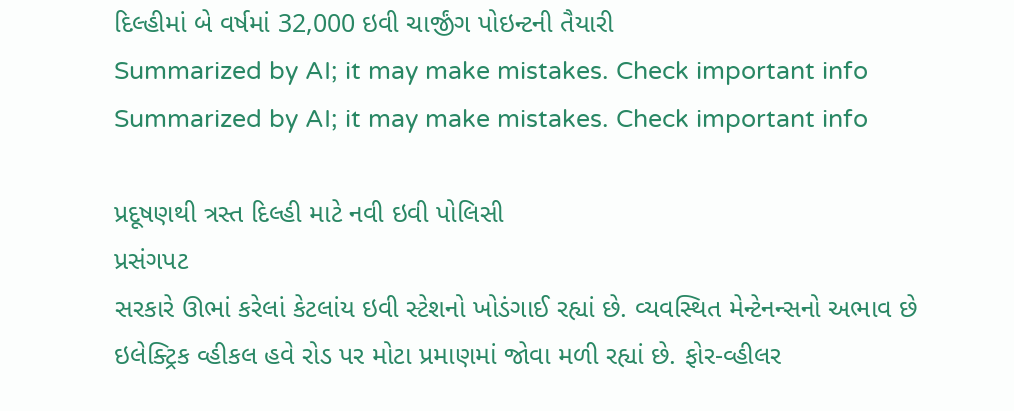દિલ્હીમાં બે વર્ષમાં 32,000 ઇવી ચાર્જીંગ પોઇન્ટની તૈયારી
Summarized by AI; it may make mistakes. Check important info
Summarized by AI; it may make mistakes. Check important info

પ્રદૂષણથી ત્રસ્ત દિલ્હી માટે નવી ઇવી પોલિસી
પ્રસંગપટ
સરકારે ઊભાં કરેલાં કેટલાંય ઇવી સ્ટેશનો ખોડંગાઈ રહ્યાં છે. વ્યવસ્થિત મેન્ટેનન્સનો અભાવ છે
ઇલેક્ટ્રિક વ્હીકલ હવે રોડ પર મોટા પ્રમાણમાં જોવા મળી રહ્યાં છે. ફોર-વ્હીલર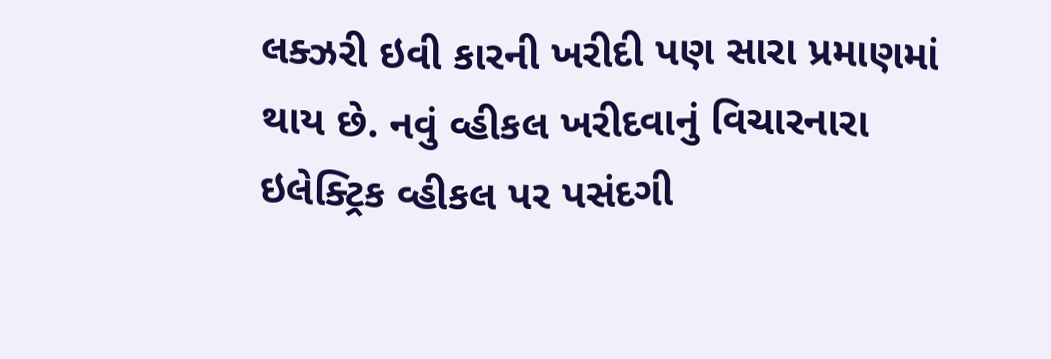લક્ઝરી ઇવી કારની ખરીદી પણ સારા પ્રમાણમાં થાય છે. નવું વ્હીકલ ખરીદવાનું વિચારનારા ઇલેક્ટ્રિક વ્હીકલ પર પસંદગી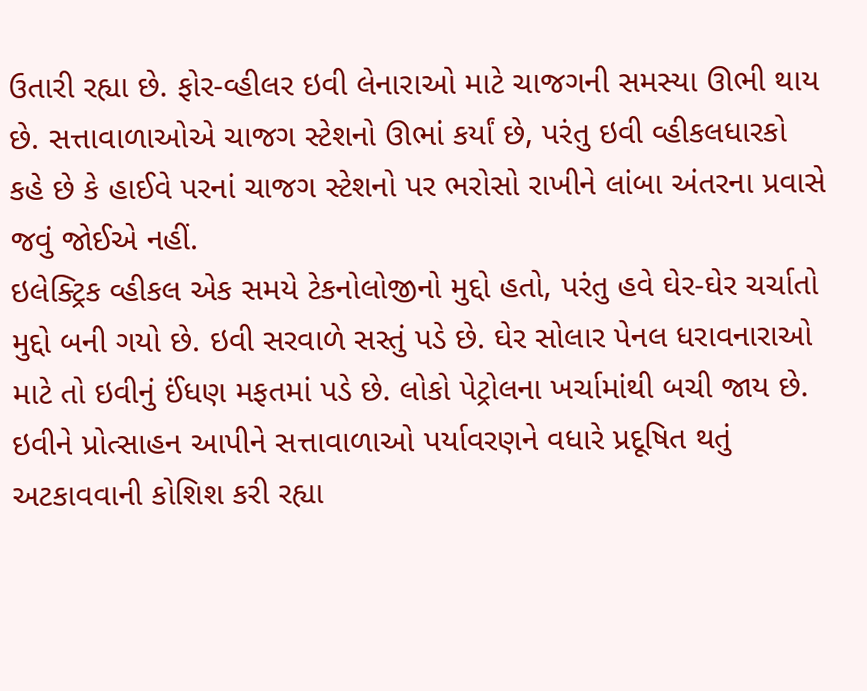ઉતારી રહ્યા છે. ફોર-વ્હીલર ઇવી લેનારાઓ માટે ચાજગની સમસ્યા ઊભી થાય છે. સત્તાવાળાઓએ ચાજગ સ્ટેશનો ઊભાં કર્યાં છે, પરંતુ ઇવી વ્હીકલધારકો કહે છે કે હાઈવે પરનાં ચાજગ સ્ટેશનો પર ભરોસો રાખીને લાંબા અંતરના પ્રવાસે જવું જોઈએ નહીં.
ઇલેક્ટ્રિક વ્હીકલ એક સમયે ટેકનોલોજીનો મુદ્દો હતો, પરંતુ હવે ઘેર-ઘેર ચર્ચાતો મુદ્દો બની ગયો છે. ઇવી સરવાળે સસ્તું પડે છે. ઘેર સોલાર પેનલ ધરાવનારાઓ માટે તો ઇવીનું ઈંધણ મફતમાં પડે છે. લોકો પેટ્રોલના ખર્ચામાંથી બચી જાય છે. ઇવીને પ્રોત્સાહન આપીને સત્તાવાળાઓ પર્યાવરણને વધારે પ્રદૂષિત થતું અટકાવવાની કોશિશ કરી રહ્યા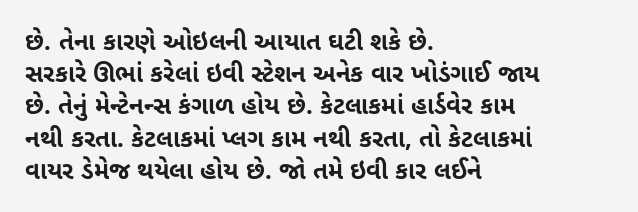છે. તેના કારણે ઓઇલની આયાત ઘટી શકે છે.
સરકારે ઊભાં કરેલાં ઇવી સ્ટેશન અનેક વાર ખોડંગાઈ જાય છે. તેનું મેન્ટેનન્સ કંગાળ હોય છે. કેટલાકમાં હાર્ડવેર કામ નથી કરતા. કેટલાકમાં પ્લગ કામ નથી કરતા, તો કેટલાકમાં વાયર ડેમેજ થયેલા હોય છે. જો તમે ઇવી કાર લઈને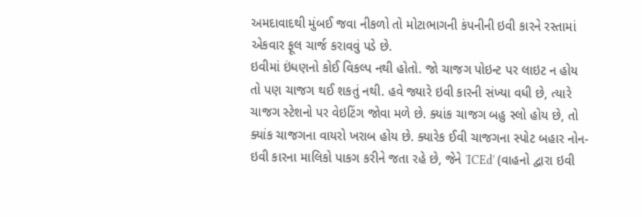અમદાવાદથી મુંબઈ જવા નીકળો તો મોટાભાગની કંપનીની ઇવી કારને રસ્તામાં એકવાર ફૂલ ચાર્જ કરાવવું પડે છે.
ઇવીમાં ઇંધણનો કોઈ વિકલ્પ નથી હોતો. જો ચાજગ પોઇન્ટ પર લાઇટ ન હોય તો પણ ચાજગ થઈ શકતું નથી. હવે જ્યારે ઇવી કારની સંખ્યા વધી છે, ત્યારે ચાજગ સ્ટેશનો પર વેઇટિંગ જોવા મળે છે. ક્યાંક ચાજગ બહુ સ્લો હોય છે, તો ક્યાંક ચાજગના વાયરો ખરાબ હોય છે. ક્યારેક ઈવી ચાજગના સ્પોટ બહાર નોન-ઇવી કારના માલિકો પાકગ કરીને જતા રહે છે, જેને 'ICEd' (વાહનો દ્વારા ઇવી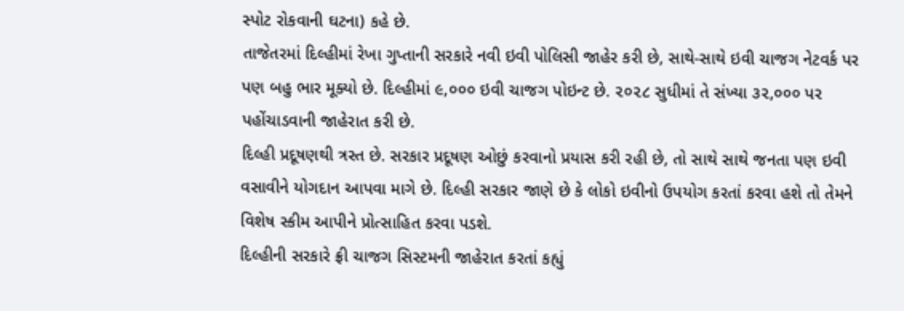સ્પોટ રોકવાની ઘટના) કહે છે.
તાજેતરમાં દિલ્હીમાં રેખા ગુપ્તાની સરકારે નવી ઇવી પોલિસી જાહેર કરી છે, સાથે-સાથે ઇવી ચાજગ નેટવર્ક પર પણ બહુ ભાર મૂક્યો છે. દિલ્હીમાં ૯,૦૦૦ ઇવી ચાજગ પોઇન્ટ છે. ૨૦૨૮ સુધીમાં તે સંખ્યા ૩૨,૦૦૦ પર પહોંચાડવાની જાહેરાત કરી છે.
દિલ્હી પ્રદૂષણથી ત્રસ્ત છે. સરકાર પ્રદૂષણ ઓછું કરવાનો પ્રયાસ કરી રહી છે, તો સાથે સાથે જનતા પણ ઇવી વસાવીને યોગદાન આપવા માગે છે. દિલ્હી સરકાર જાણે છે કે લોકો ઇવીનો ઉપયોગ કરતાં કરવા હશે તો તેમને વિશેષ સ્કીમ આપીને પ્રોત્સાહિત કરવા પડશે.
દિલ્હીની સરકારે ફ્રી ચાજગ સિસ્ટમની જાહેરાત કરતાં કહ્યું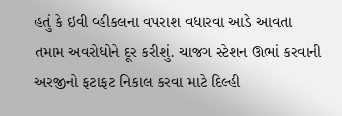હતું કે ઇવી વ્હીકલના વપરાશ વધારવા આડે આવતા તમામ અવરોધોને દૂર કરીશું. ચાજગ સ્ટેશન ઊભાં કરવાની અરજીનો ફટાફટ નિકાલ કરવા માટે દિલ્હી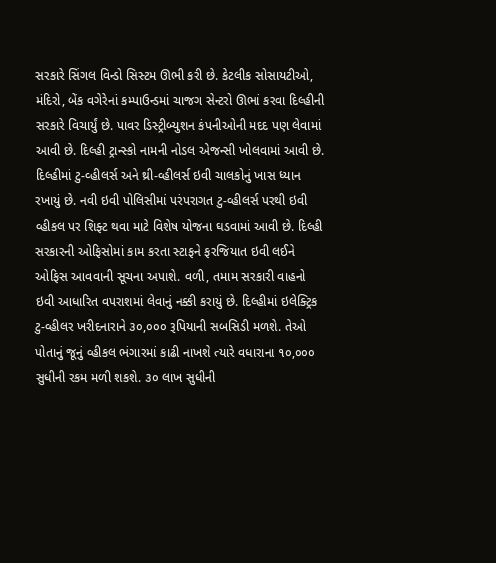સરકારે સિંગલ વિન્ડો સિસ્ટમ ઊભી કરી છે. કેટલીક સોસાયટીઓ, મંદિરો, બેંક વગેરેનાં કમ્પાઉન્ડમાં ચાજગ સેન્ટરો ઊભાં કરવા દિલ્હીની સરકારે વિચાર્યું છે. પાવર ડિસ્ટ્રીબ્યુશન કંપનીઓની મદદ પણ લેવામાં આવી છે. દિલ્હી ટ્રાન્સ્કો નામની નોડલ એજન્સી ખોલવામાં આવી છે.
દિલ્હીમાં ટુ-વ્હીલર્સ અને થ્રી-વ્હીલર્સ ઇવી ચાલકોનું ખાસ ધ્યાન રખાયું છે. નવી ઇવી પોલિસીમાં પરંપરાગત ટુ-વ્હીલર્સ પરથી ઇવી વ્હીકલ પર શિફ્ટ થવા માટે વિશેષ યોજના ઘડવામાં આવી છે. દિલ્હી સરકારની ઓફિસોમાં કામ કરતા સ્ટાફને ફરજિયાત ઇવી લઈને ઓફિસ આવવાની સૂચના અપાશે. વળી, તમામ સરકારી વાહનો ઇવી આધારિત વપરાશમાં લેવાનું નક્કી કરાયું છે. દિલ્હીમાં ઇલેક્ટ્રિક ટુ-વ્હીલર ખરીદનારાને ૩૦,૦૦૦ રૂપિયાની સબસિડી મળશે. તેઓ પોતાનું જૂનું વ્હીકલ ભંગારમાં કાઢી નાખશે ત્યારે વધારાના ૧૦,૦૦૦ સુધીની રકમ મળી શકશે. ૩૦ લાખ સુધીની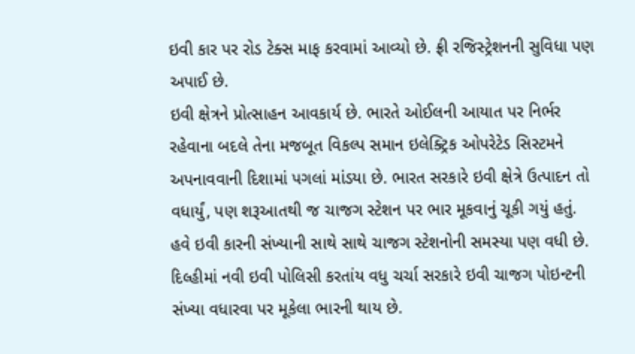ઇવી કાર પર રોડ ટેક્સ માફ કરવામાં આવ્યો છે. ફ્રી રજિસ્ટ્રેશનની સુવિધા પણ અપાઈ છે.
ઇવી ક્ષેત્રને પ્રોત્સાહન આવકાર્ય છે. ભારતે ઓઈલની આયાત પર નિર્ભર રહેવાના બદલે તેના મજબૂત વિકલ્પ સમાન ઇલેક્ટ્રિક ઓપરેટેડ સિસ્ટમને અપનાવવાની દિશામાં પગલાં માંડયા છે. ભારત સરકારે ઇવી ક્ષેત્રે ઉત્પાદન તો વધાર્યું, પણ શરૂઆતથી જ ચાજગ સ્ટેશન પર ભાર મૂકવાનું ચૂકી ગયું હતું. હવે ઇવી કારની સંખ્યાની સાથે સાથે ચાજગ સ્ટેશનોની સમસ્યા પણ વધી છે.
દિલ્હીમાં નવી ઇવી પોલિસી કરતાંય વધુ ચર્ચા સરકારે ઇવી ચાજગ પોઇન્ટની સંખ્યા વધારવા પર મૂકેલા ભારની થાય છે.